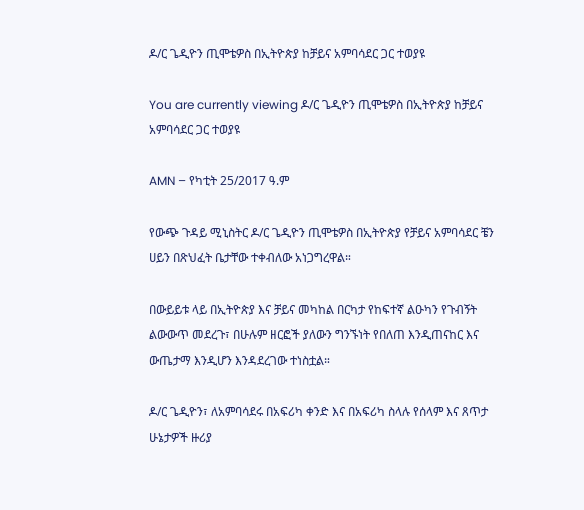ዶ/ር ጌዲዮን ጢሞቴዎስ በኢትዮጵያ ከቻይና አምባሳደር ጋር ተወያዩ

You are currently viewing ዶ/ር ጌዲዮን ጢሞቴዎስ በኢትዮጵያ ከቻይና አምባሳደር ጋር ተወያዩ

AMN – የካቲት 25/2017 ዓ.ም

የውጭ ጉዳይ ሚኒስትር ዶ/ር ጌዲዮን ጢሞቴዎስ በኢትዮጵያ የቻይና አምባሳደር ቼን ሀይን በጽህፈት ቤታቸው ተቀብለው አነጋግረዋል።

በውይይቱ ላይ በኢትዮጵያ እና ቻይና መካከል በርካታ የከፍተኛ ልዑካን የጉብኝት ልውውጥ መደረጉ፣ በሁሉም ዘርፎች ያለውን ግንኙነት የበለጠ እንዲጠናከር እና ውጤታማ እንዲሆን እንዳደረገው ተነስቷል።

ዶ/ር ጌዲዮን፣ ለአምባሳደሩ በአፍሪካ ቀንድ እና በአፍሪካ ስላሉ የሰላም እና ጸጥታ ሁኔታዎች ዙሪያ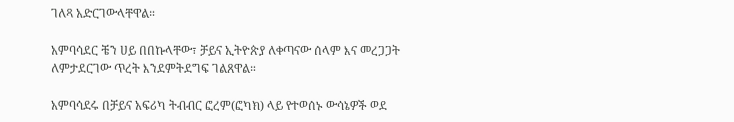ገለጻ አድርገውላቸዋል።

አምባሳደር ቼን ሀይ በበኩላቸው፣ ቻይና ኢትዮጵያ ለቀጣናው ሰላም እና መረጋጋት ለምታደርገው ጥረት እንደምትደግፍ ገልጸዋል።

አምባሳደሩ በቻይና አፍሪካ ትብብር ፎረም(ፎካክ) ላይ የተወሰኑ ውሳኔዎች ወደ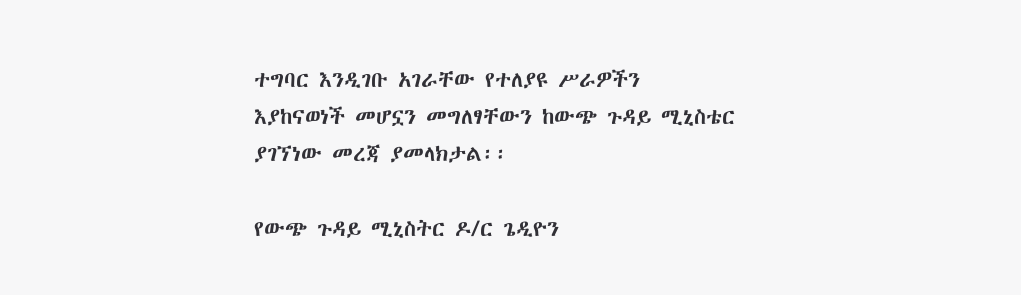ተግባር እንዲገቡ አገራቸው የተለያዩ ሥራዎችን እያከናወነች መሆኗን መግለፃቸውን ከውጭ ጉዳይ ሚኒስቴር ያገኘነው መረጃ ያመላክታል፡፡

የውጭ ጉዳይ ሚኒስትር ዶ/ር ጌዲዮን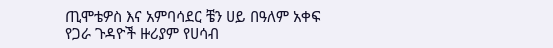ጢሞቴዎስ እና አምባሳደር ቼን ሀይ በዓለም አቀፍ የጋራ ጉዳዮች ዙሪያም የሀሳብ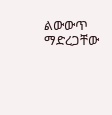ልውውጥ ማድረጋቸው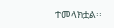ተመላክቷል፡፡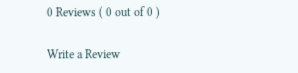0 Reviews ( 0 out of 0 )

Write a Review